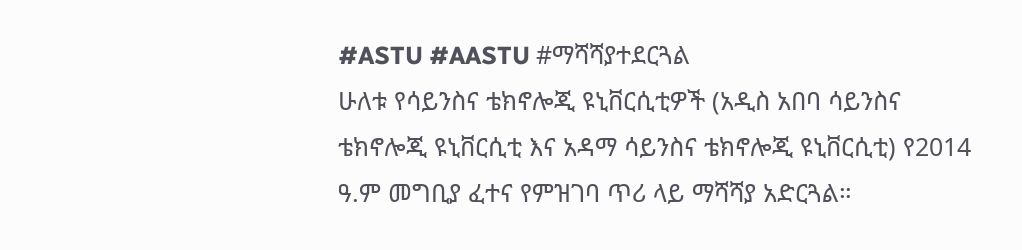#ASTU #AASTU #ማሻሻያተደርጓል
ሁለቱ የሳይንስና ቴክኖሎጂ ዩኒቨርሲቲዎች (አዲስ አበባ ሳይንስና ቴክኖሎጂ ዩኒቨርሲቲ እና አዳማ ሳይንስና ቴክኖሎጂ ዩኒቨርሲቲ) የ2014 ዓ.ም መግቢያ ፈተና የምዝገባ ጥሪ ላይ ማሻሻያ አድርጓል።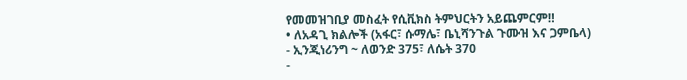የመመዝገቢያ መስፈት የሲቪክስ ትምህርትን አይጨምርም‼
• ለአዳጊ ክልሎች (አፋር፣ ሱማሌ፣ ቤኒሻንጉል ጉሙዝ እና ጋምቤላ)
- ኢንጂነሪንግ ~ ለወንድ 375፣ ለሴት 370
-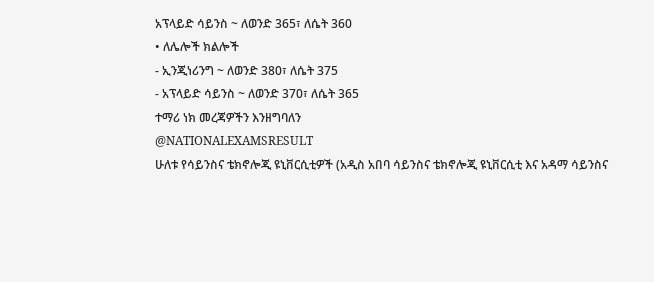አፕላይድ ሳይንስ ~ ለወንድ 365፣ ለሴት 360
• ለሌሎች ክልሎች
- ኢንጂነሪንግ ~ ለወንድ 380፣ ለሴት 375
- አፕላይድ ሳይንስ ~ ለወንድ 370፣ ለሴት 365
ተማሪ ነክ መረጃዎችን እንዘግባለን
@NATIONALEXAMSRESULT
ሁለቱ የሳይንስና ቴክኖሎጂ ዩኒቨርሲቲዎች (አዲስ አበባ ሳይንስና ቴክኖሎጂ ዩኒቨርሲቲ እና አዳማ ሳይንስና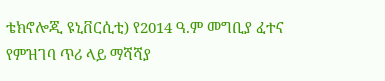ቴክኖሎጂ ዩኒቨርሲቲ) የ2014 ዓ.ም መግቢያ ፈተና የምዝገባ ጥሪ ላይ ማሻሻያ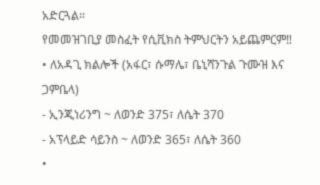አድርጓል።
የመመዝገቢያ መስፈት የሲቪክስ ትምህርትን አይጨምርም‼
• ለአዳጊ ክልሎች (አፋር፣ ሱማሌ፣ ቤኒሻንጉል ጉሙዝ እና ጋምቤላ)
- ኢንጂነሪንግ ~ ለወንድ 375፣ ለሴት 370
- አፕላይድ ሳይንስ ~ ለወንድ 365፣ ለሴት 360
•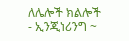ለሌሎች ክልሎች
- ኢንጂነሪንግ ~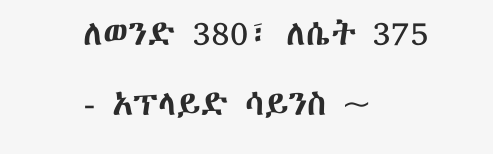ለወንድ 380፣ ለሴት 375
- አፕላይድ ሳይንስ ~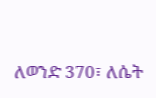ለወንድ 370፣ ለሴት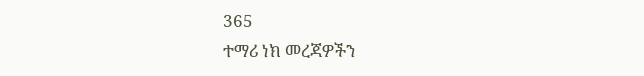365
ተማሪ ነክ መረጃዎችን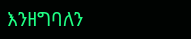እንዘግባለን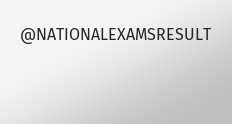@NATIONALEXAMSRESULT